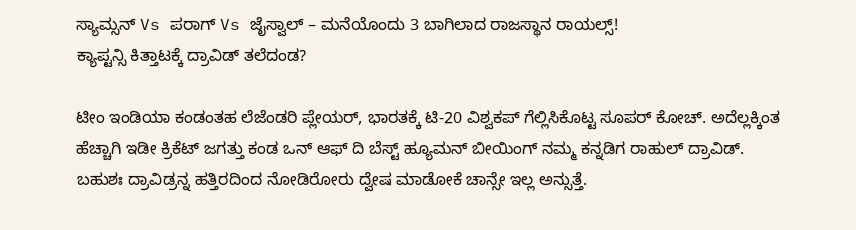ಸ್ಯಾಮ್ಸನ್ Vs ಪರಾಗ್ Vs ಜೈಸ್ವಾಲ್ – ಮನೆಯೊಂದು 3 ಬಾಗಿಲಾದ ರಾಜಸ್ಥಾನ ರಾಯಲ್ಸ್!
ಕ್ಯಾಪ್ಟನ್ಸಿ ಕಿತ್ತಾಟಕ್ಕೆ ದ್ರಾವಿಡ್ ತಲೆದಂಡ?

ಟೀಂ ಇಂಡಿಯಾ ಕಂಡಂತಹ ಲೆಜೆಂಡರಿ ಪ್ಲೇಯರ್, ಭಾರತಕ್ಕೆ ಟಿ-20 ವಿಶ್ವಕಪ್ ಗೆಲ್ಲಿಸಿಕೊಟ್ಟ ಸೂಪರ್ ಕೋಚ್. ಅದೆಲ್ಲಕ್ಕಿಂತ ಹೆಚ್ಚಾಗಿ ಇಡೀ ಕ್ರಿಕೆಟ್ ಜಗತ್ತು ಕಂಡ ಒನ್ ಆಫ್ ದಿ ಬೆಸ್ಟ್ ಹ್ಯೂಮನ್ ಬೀಯಿಂಗ್ ನಮ್ಮ ಕನ್ನಡಿಗ ರಾಹುಲ್ ದ್ರಾವಿಡ್. ಬಹುಶಃ ದ್ರಾವಿಡ್ರನ್ನ ಹತ್ತಿರದಿಂದ ನೋಡಿರೋರು ದ್ವೇಷ ಮಾಡೋಕೆ ಚಾನ್ಸೇ ಇಲ್ಲ ಅನ್ಸುತ್ತೆ.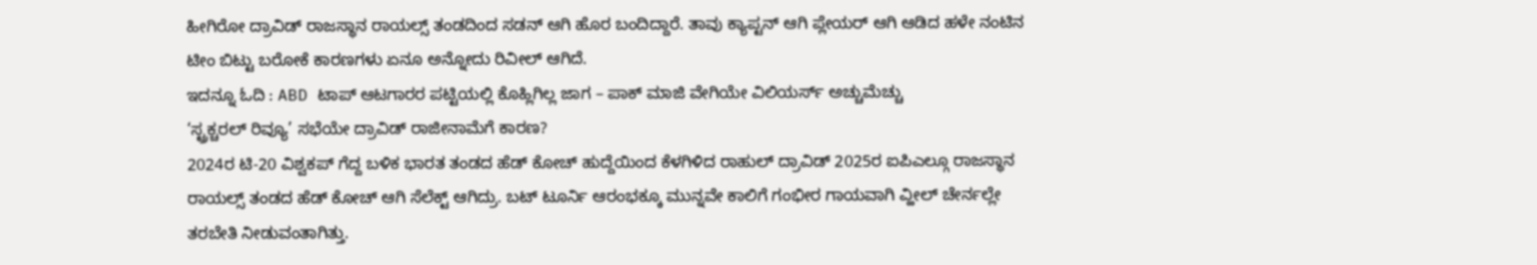ಹೀಗಿರೋ ದ್ರಾವಿಡ್ ರಾಜಸ್ಥಾನ ರಾಯಲ್ಸ್ ತಂಡದಿಂದ ಸಡನ್ ಆಗಿ ಹೊರ ಬಂದಿದ್ದಾರೆ. ತಾವು ಕ್ಯಾಪ್ಟನ್ ಆಗಿ ಪ್ಲೇಯರ್ ಆಗಿ ಆಡಿದ ಹಳೇ ನಂಟಿನ ಟೀಂ ಬಿಟ್ಟು ಬರೋಕೆ ಕಾರಣಗಳು ಏನೂ ಅನ್ನೋದು ರಿವೀಲ್ ಆಗಿದೆ.
ಇದನ್ನೂ ಓದಿ : ABD ಟಾಪ್ ಆಟಗಾರರ ಪಟ್ಟಿಯಲ್ಲಿ ಕೊಹ್ಲಿಗಿಲ್ಲ ಜಾಗ – ಪಾಕ್ ಮಾಜಿ ವೇಗಿಯೇ ವಿಲಿಯರ್ಸ್ ಅಚ್ಚುಮೆಚ್ಚು
‘ಸ್ಟ್ರಕ್ಚರಲ್ ರಿವ್ಯೂ’ ಸಭೆಯೇ ದ್ರಾವಿಡ್ ರಾಜೀನಾಮೆಗೆ ಕಾರಣ?
2024ರ ಟಿ-20 ವಿಶ್ವಕಪ್ ಗೆದ್ದ ಬಳಿಕ ಭಾರತ ತಂಡದ ಹೆಡ್ ಕೋಚ್ ಹುದ್ದೆಯಿಂದ ಕೆಳಗಿಳಿದ ರಾಹುಲ್ ದ್ರಾವಿಡ್ 2025ರ ಐಪಿಎಲ್ಗೂ ರಾಜಸ್ಥಾನ ರಾಯಲ್ಸ್ ತಂಡದ ಹೆಡ್ ಕೋಚ್ ಆಗಿ ಸೆಲೆಕ್ಟ್ ಆಗಿದ್ರು. ಬಟ್ ಟೂರ್ನಿ ಆರಂಭಕ್ಕೂ ಮುನ್ನವೇ ಕಾಲಿಗೆ ಗಂಭೀರ ಗಾಯವಾಗಿ ವ್ಹೀಲ್ ಚೇರ್ನಲ್ಲೇ ತರಬೇತಿ ನೀಡುವಂತಾಗಿತ್ತು.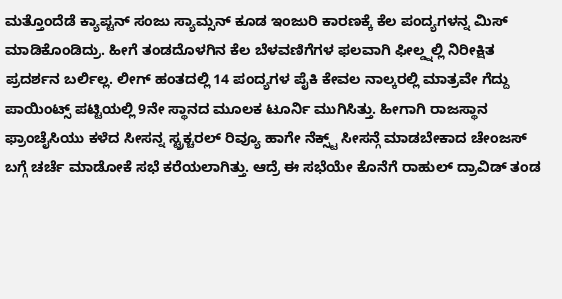ಮತ್ತೊಂದೆಡೆ ಕ್ಯಾಪ್ಟನ್ ಸಂಜು ಸ್ಯಾಮ್ಸನ್ ಕೂಡ ಇಂಜುರಿ ಕಾರಣಕ್ಕೆ ಕೆಲ ಪಂದ್ಯಗಳನ್ನ ಮಿಸ್ ಮಾಡಿಕೊಂಡಿದ್ರು. ಹೀಗೆ ತಂಡದೊಳಗಿನ ಕೆಲ ಬೆಳವಣಿಗೆಗಳ ಫಲವಾಗಿ ಫೀಲ್ಡ್ನಲ್ಲಿ ನಿರೀಕ್ಷಿತ ಪ್ರದರ್ಶನ ಬರ್ಲಿಲ್ಲ. ಲೀಗ್ ಹಂತದಲ್ಲಿ 14 ಪಂದ್ಯಗಳ ಪೈಕಿ ಕೇವಲ ನಾಲ್ಕರಲ್ಲಿ ಮಾತ್ರವೇ ಗೆದ್ದು ಪಾಯಿಂಟ್ಸ್ ಪಟ್ಟಿಯಲ್ಲಿ 9ನೇ ಸ್ಥಾನದ ಮೂಲಕ ಟೂರ್ನಿ ಮುಗಿಸಿತ್ತು. ಹೀಗಾಗಿ ರಾಜಸ್ಥಾನ ಫ್ರಾಂಚೈಸಿಯು ಕಳೆದ ಸೀಸನ್ನ ಸ್ಟ್ರಕ್ಚರಲ್ ರಿವ್ಯೂ ಹಾಗೇ ನೆಕ್ಸ್ಟ್ ಸೀಸನ್ಗೆ ಮಾಡಬೇಕಾದ ಚೇಂಜಸ್ ಬಗ್ಗೆ ಚರ್ಚೆ ಮಾಡೋಕೆ ಸಭೆ ಕರೆಯಲಾಗಿತ್ತು. ಆದ್ರೆ ಈ ಸಭೆಯೇ ಕೊನೆಗೆ ರಾಹುಲ್ ದ್ರಾವಿಡ್ ತಂಡ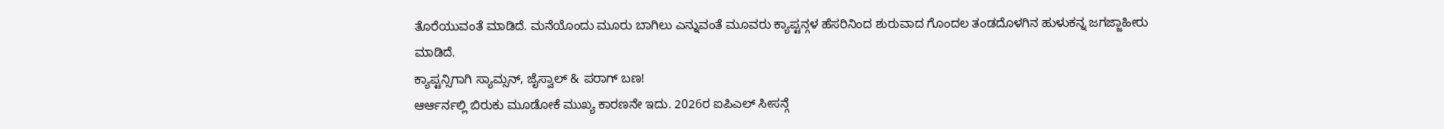ತೊರೆಯುವಂತೆ ಮಾಡಿದೆ. ಮನೆಯೊಂದು ಮೂರು ಬಾಗಿಲು ಎನ್ನುವಂತೆ ಮೂವರು ಕ್ಯಾಪ್ಟನ್ಗಳ ಹೆಸರಿನಿಂದ ಶುರುವಾದ ಗೊಂದಲ ತಂಡದೊಳಗಿನ ಹುಳುಕನ್ನ ಜಗಜ್ಜಾಹೀರು ಮಾಡಿದೆ.
ಕ್ಯಾಪ್ಟನ್ಸಿಗಾಗಿ ಸ್ಯಾಮ್ಸನ್, ಜೈಸ್ವಾಲ್ & ಪರಾಗ್ ಬಣ!
ಆರ್ಆರ್ನಲ್ಲಿ ಬಿರುಕು ಮೂಡೋಕೆ ಮುಖ್ಯ ಕಾರಣನೇ ಇದು. 2026ರ ಐಪಿಎಲ್ ಸೀಸನ್ಗೆ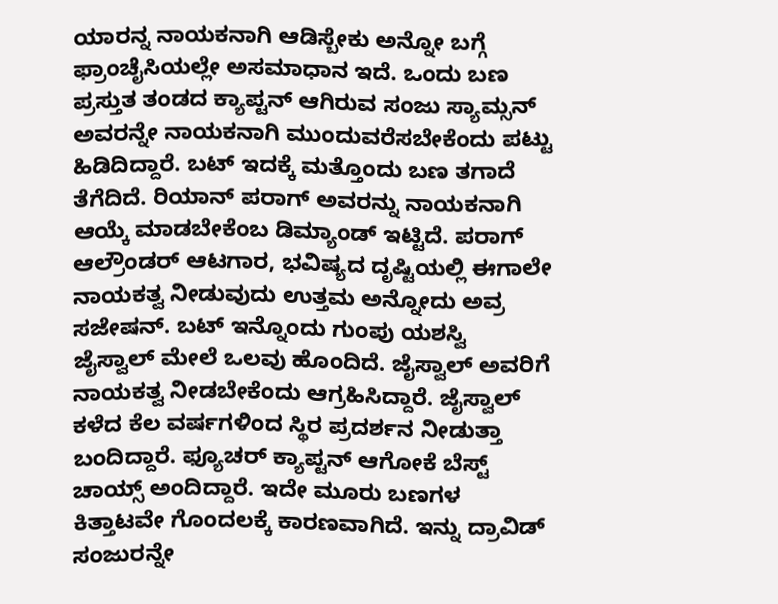ಯಾರನ್ನ ನಾಯಕನಾಗಿ ಆಡಿಸ್ಬೇಕು ಅನ್ನೋ ಬಗ್ಗೆ ಫ್ರಾಂಚೈಸಿಯಲ್ಲೇ ಅಸಮಾಧಾನ ಇದೆ. ಒಂದು ಬಣ ಪ್ರಸ್ತುತ ತಂಡದ ಕ್ಯಾಪ್ಟನ್ ಆಗಿರುವ ಸಂಜು ಸ್ಯಾಮ್ಸನ್ ಅವರನ್ನೇ ನಾಯಕನಾಗಿ ಮುಂದುವರೆಸಬೇಕೆಂದು ಪಟ್ಟು ಹಿಡಿದಿದ್ದಾರೆ. ಬಟ್ ಇದಕ್ಕೆ ಮತ್ತೊಂದು ಬಣ ತಗಾದೆ ತೆಗೆದಿದೆ. ರಿಯಾನ್ ಪರಾಗ್ ಅವರನ್ನು ನಾಯಕನಾಗಿ ಆಯ್ಕೆ ಮಾಡಬೇಕೆಂಬ ಡಿಮ್ಯಾಂಡ್ ಇಟ್ಟಿದೆ. ಪರಾಗ್ ಆಲ್ರೌಂಡರ್ ಆಟಗಾರ, ಭವಿಷ್ಯದ ದೃಷ್ಟಿಯಲ್ಲಿ ಈಗಾಲೇ ನಾಯಕತ್ವ ನೀಡುವುದು ಉತ್ತಮ ಅನ್ನೋದು ಅವ್ರ ಸಜೇಷನ್. ಬಟ್ ಇನ್ನೊಂದು ಗುಂಪು ಯಶಸ್ವಿ ಜೈಸ್ವಾಲ್ ಮೇಲೆ ಒಲವು ಹೊಂದಿದೆ. ಜೈಸ್ವಾಲ್ ಅವರಿಗೆ ನಾಯಕತ್ವ ನೀಡಬೇಕೆಂದು ಆಗ್ರಹಿಸಿದ್ದಾರೆ. ಜೈಸ್ವಾಲ್ ಕಳೆದ ಕೆಲ ವರ್ಷಗಳಿಂದ ಸ್ಥಿರ ಪ್ರದರ್ಶನ ನೀಡುತ್ತಾ ಬಂದಿದ್ದಾರೆ. ಫ್ಯೂಚರ್ ಕ್ಯಾಪ್ಟನ್ ಆಗೋಕೆ ಬೆಸ್ಟ್ ಚಾಯ್ಸ್ ಅಂದಿದ್ದಾರೆ. ಇದೇ ಮೂರು ಬಣಗಳ ಕಿತ್ತಾಟವೇ ಗೊಂದಲಕ್ಕೆ ಕಾರಣವಾಗಿದೆ. ಇನ್ನು ದ್ರಾವಿಡ್ ಸಂಜುರನ್ನೇ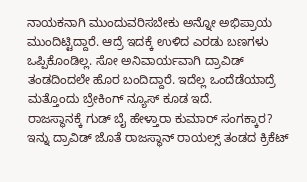ನಾಯಕನಾಗಿ ಮುಂದುವರಿಸಬೇಕು ಅನ್ನೋ ಅಭಿಪ್ರಾಯ ಮುಂದಿಟ್ಟಿದ್ದಾರೆ. ಆದ್ರೆ ಇದಕ್ಕೆ ಉಳಿದ ಎರಡು ಬಣಗಳು ಒಪ್ಪಿಕೊಂಡಿಲ್ಲ. ಸೋ ಅನಿವಾರ್ಯವಾಗಿ ದ್ರಾವಿಡ್ ತಂಡದಿಂದಲೇ ಹೊರ ಬಂದಿದ್ದಾರೆ. ಇದೆಲ್ಲ ಒಂದೆಡೆಯಾದ್ರೆ ಮತ್ತೊಂದು ಬ್ರೇಕಿಂಗ್ ನ್ಯೂಸ್ ಕೂಡ ಇದೆ.
ರಾಜಸ್ಥಾನಕ್ಕೆ ಗುಡ್ ಬೈ ಹೇಳ್ತಾರಾ ಕುಮಾರ್ ಸಂಗಕ್ಕಾರ?
ಇನ್ನು ದ್ರಾವಿಡ್ ಜೊತೆ ರಾಜಸ್ಥಾನ್ ರಾಯಲ್ಸ್ ತಂಡದ ಕ್ರಿಕೆಟ್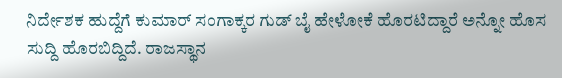ನಿರ್ದೇಶಕ ಹುದ್ದೆಗೆ ಕುಮಾರ್ ಸಂಗಾಕ್ಕರ ಗುಡ್ ಬೈ ಹೇಳೋಕೆ ಹೊರಟಿದ್ದಾರೆ ಅನ್ನೋ ಹೊಸ ಸುದ್ದಿ ಹೊರಬಿದ್ದಿದೆ. ರಾಜಸ್ಥಾನ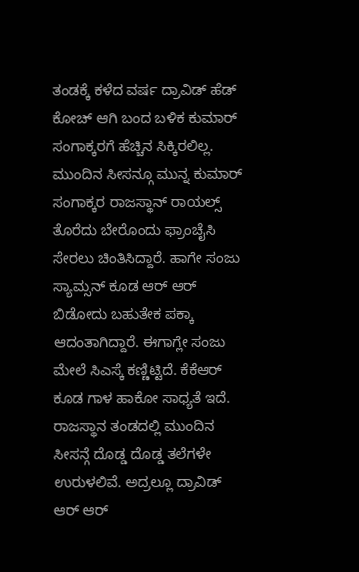ತಂಡಕ್ಕೆ ಕಳೆದ ವರ್ಷ ದ್ರಾವಿಡ್ ಹೆಡ್ ಕೋಚ್ ಆಗಿ ಬಂದ ಬಳಿಕ ಕುಮಾರ್ ಸಂಗಾಕ್ಕರಗೆ ಹೆಚ್ಚಿನ ಸಿಕ್ಕಿರಲಿಲ್ಲ. ಮುಂದಿನ ಸೀಸನ್ಗೂ ಮುನ್ನ ಕುಮಾರ್ ಸಂಗಾಕ್ಕರ ರಾಜಸ್ಥಾನ್ ರಾಯಲ್ಸ್ ತೊರೆದು ಬೇರೊಂದು ಫ್ರಾಂಚೈಸಿ ಸೇರಲು ಚಿಂತಿಸಿದ್ದಾರೆ. ಹಾಗೇ ಸಂಜು ಸ್ಯಾಮ್ಸನ್ ಕೂಡ ಆರ್ ಆರ್ ಬಿಡೋದು ಬಹುತೇಕ ಪಕ್ಕಾ ಆದಂತಾಗಿದ್ದಾರೆ. ಈಗಾಗ್ಲೇ ಸಂಜು ಮೇಲೆ ಸಿಎಸ್ಕೆ ಕಣ್ಣಿಟ್ಟಿದೆ. ಕೆಕೆಆರ್ ಕೂಡ ಗಾಳ ಹಾಕೋ ಸಾಧ್ಯತೆ ಇದೆ.
ರಾಜಸ್ಥಾನ ತಂಡದಲ್ಲಿ ಮುಂದಿನ ಸೀಸನ್ಗೆ ದೊಡ್ಡ ದೊಡ್ಡ ತಲೆಗಳೇ ಉರುಳಲಿವೆ. ಅದ್ರಲ್ಲೂ ದ್ರಾವಿಡ್ ಆರ್ ಆರ್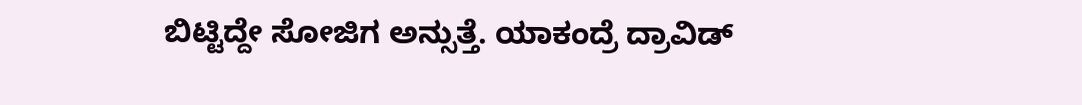ಬಿಟ್ಟಿದ್ದೇ ಸೋಜಿಗ ಅನ್ಸುತ್ತೆ. ಯಾಕಂದ್ರೆ ದ್ರಾವಿಡ್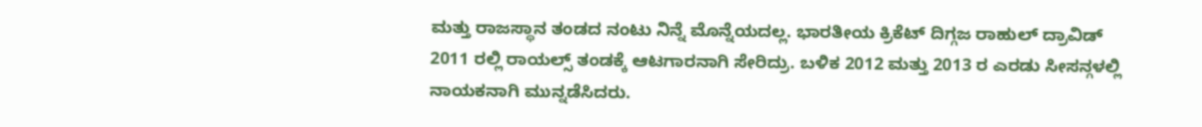ಮತ್ತು ರಾಜಸ್ಥಾನ ತಂಡದ ನಂಟು ನಿನ್ನೆ ಮೊನ್ನೆಯದಲ್ಲ. ಭಾರತೀಯ ಕ್ರಿಕೆಟ್ ದಿಗ್ಗಜ ರಾಹುಲ್ ದ್ರಾವಿಡ್ 2011 ರಲ್ಲಿ ರಾಯಲ್ಸ್ ತಂಡಕ್ಕೆ ಆಟಗಾರನಾಗಿ ಸೇರಿದ್ರು. ಬಳಿಕ 2012 ಮತ್ತು 2013 ರ ಎರಡು ಸೀಸನ್ಗಳಲ್ಲಿ ನಾಯಕನಾಗಿ ಮುನ್ನಡೆಸಿದರು.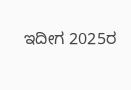ಇದೀಗ 2025ರ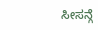ಸೀಸನ್ಗೆ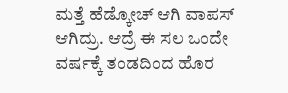ಮತ್ತೆ ಹೆಡ್ಕೋಚ್ ಆಗಿ ವಾಪಸ್ ಆಗಿದ್ರು. ಆದ್ರೆ ಈ ಸಲ ಒಂದೇ ವರ್ಷಕ್ಕೆ ತಂಡದಿಂದ ಹೊರ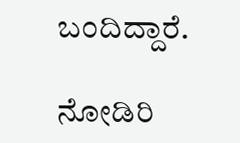ಬಂದಿದ್ದಾರೆ.

ನೋಡಿರಿ